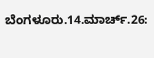ಬೆಂಗಳೂರು.14.ಮಾರ್ಚ್.26: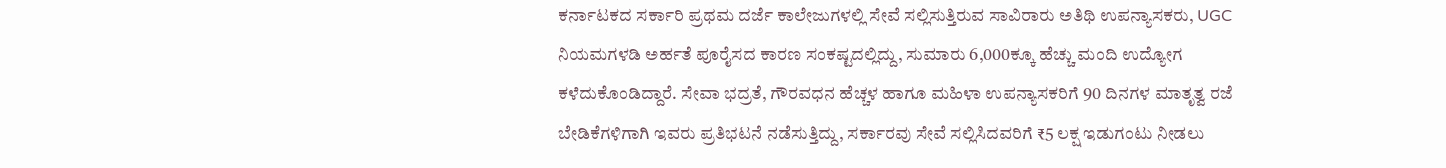ಕರ್ನಾಟಕದ ಸರ್ಕಾರಿ ಪ್ರಥಮ ದರ್ಜೆ ಕಾಲೇಜುಗಳಲ್ಲಿ ಸೇವೆ ಸಲ್ಲಿಸುತ್ತಿರುವ ಸಾವಿರಾರು ಅತಿಥಿ ಉಪನ್ಯಾಸಕರು, UGC ನಿಯಮಗಳಡಿ ಅರ್ಹತೆ ಪೂರೈಸದ ಕಾರಣ ಸಂಕಷ್ಟದಲ್ಲಿದ್ದು, ಸುಮಾರು 6,000ಕ್ಕೂ ಹೆಚ್ಚು ಮಂದಿ ಉದ್ಯೋಗ ಕಳೆದುಕೊಂಡಿದ್ದಾರೆ. ಸೇವಾ ಭದ್ರತೆ, ಗೌರವಧನ ಹೆಚ್ಚಳ ಹಾಗೂ ಮಹಿಳಾ ಉಪನ್ಯಾಸಕರಿಗೆ 90 ದಿನಗಳ ಮಾತೃತ್ವ ರಜೆ ಬೇಡಿಕೆಗಳಿಗಾಗಿ ಇವರು ಪ್ರತಿಭಟನೆ ನಡೆಸುತ್ತಿದ್ದು, ಸರ್ಕಾರವು ಸೇವೆ ಸಲ್ಲಿಸಿದವರಿಗೆ ₹5 ಲಕ್ಷ ಇಡುಗಂಟು ನೀಡಲು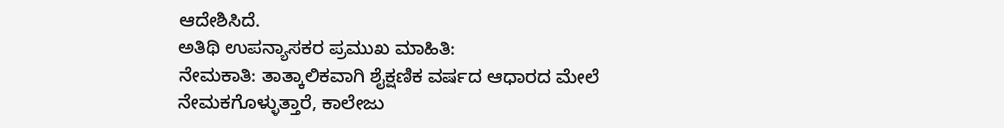ಆದೇಶಿಸಿದೆ.
ಅತಿಥಿ ಉಪನ್ಯಾಸಕರ ಪ್ರಮುಖ ಮಾಹಿತಿ:
ನೇಮಕಾತಿ: ತಾತ್ಕಾಲಿಕವಾಗಿ ಶೈಕ್ಷಣಿಕ ವರ್ಷದ ಆಧಾರದ ಮೇಲೆ ನೇಮಕಗೊಳ್ಳುತ್ತಾರೆ, ಕಾಲೇಜು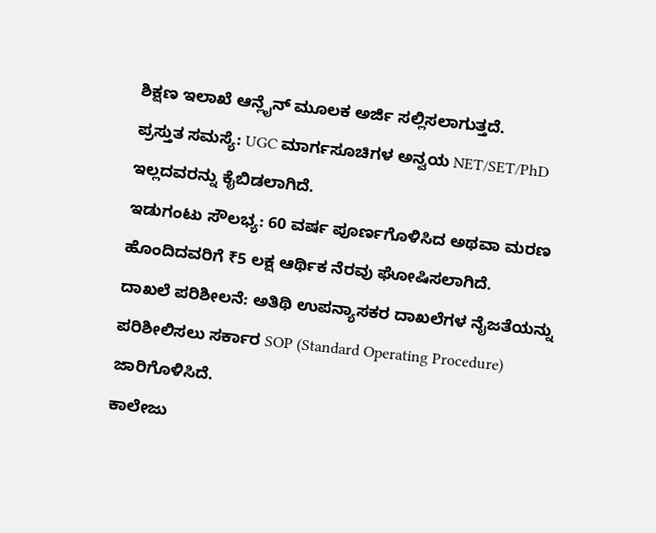ಶಿಕ್ಷಣ ಇಲಾಖೆ ಆನ್ಲೈನ್ ಮೂಲಕ ಅರ್ಜಿ ಸಲ್ಲಿಸಲಾಗುತ್ತದೆ.
ಪ್ರಸ್ತುತ ಸಮಸ್ಯೆ: UGC ಮಾರ್ಗಸೂಚಿಗಳ ಅನ್ವಯ NET/SET/PhD ಇಲ್ಲದವರನ್ನು ಕೈಬಿಡಲಾಗಿದೆ.
ಇಡುಗಂಟು ಸೌಲಭ್ಯ: 60 ವರ್ಷ ಪೂರ್ಣಗೊಳಿಸಿದ ಅಥವಾ ಮರಣ ಹೊಂದಿದವರಿಗೆ ₹5 ಲಕ್ಷ ಆರ್ಥಿಕ ನೆರವು ಘೋಷಿಸಲಾಗಿದೆ.
ದಾಖಲೆ ಪರಿಶೀಲನೆ: ಅತಿಥಿ ಉಪನ್ಯಾಸಕರ ದಾಖಲೆಗಳ ನೈಜತೆಯನ್ನು ಪರಿಶೀಲಿಸಲು ಸರ್ಕಾರ SOP (Standard Operating Procedure) ಜಾರಿಗೊಳಿಸಿದೆ.
ಕಾಲೇಜು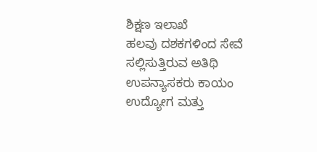ಶಿಕ್ಷಣ ಇಲಾಖೆ
ಹಲವು ದಶಕಗಳಿಂದ ಸೇವೆ ಸಲ್ಲಿಸುತ್ತಿರುವ ಅತಿಥಿ ಉಪನ್ಯಾಸಕರು ಕಾಯಂ ಉದ್ಯೋಗ ಮತ್ತು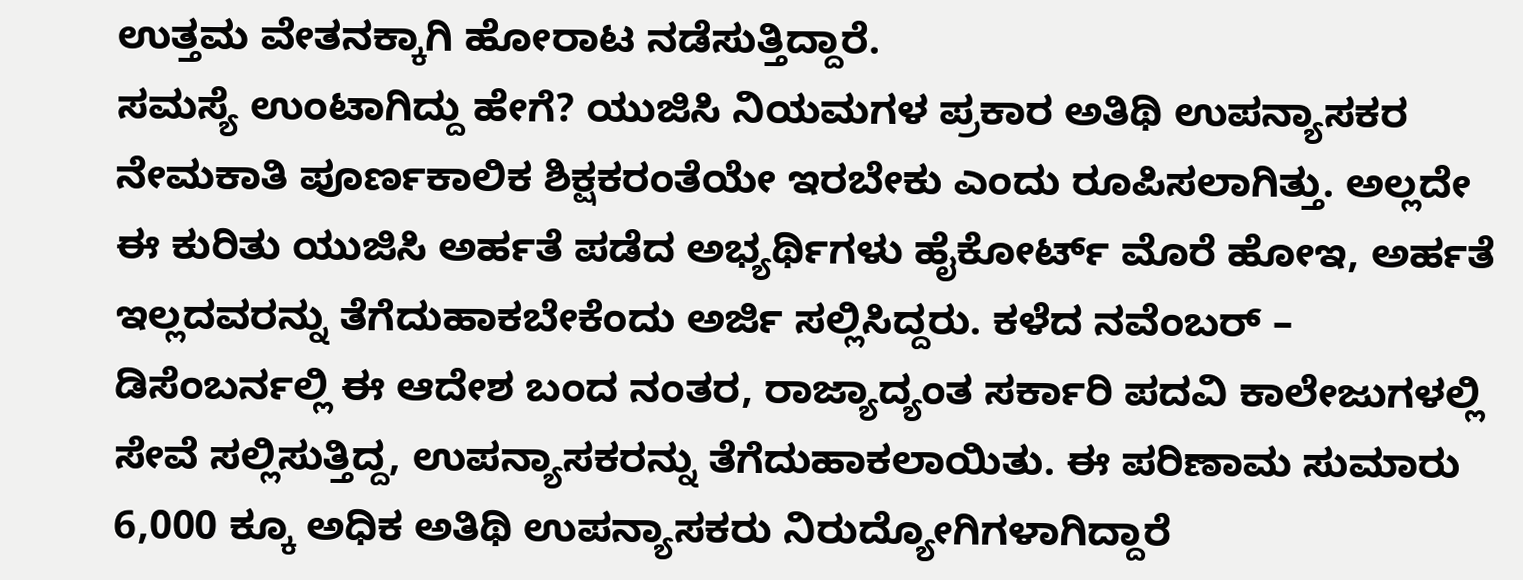ಉತ್ತಮ ವೇತನಕ್ಕಾಗಿ ಹೋರಾಟ ನಡೆಸುತ್ತಿದ್ದಾರೆ.
ಸಮಸ್ಯೆ ಉಂಟಾಗಿದ್ದು ಹೇಗೆ? ಯುಜಿಸಿ ನಿಯಮಗಳ ಪ್ರಕಾರ ಅತಿಥಿ ಉಪನ್ಯಾಸಕರ ನೇಮಕಾತಿ ಪೂರ್ಣಕಾಲಿಕ ಶಿಕ್ಷಕರಂತೆಯೇ ಇರಬೇಕು ಎಂದು ರೂಪಿಸಲಾಗಿತ್ತು. ಅಲ್ಲದೇ ಈ ಕುರಿತು ಯುಜಿಸಿ ಅರ್ಹತೆ ಪಡೆದ ಅಭ್ಯರ್ಥಿಗಳು ಹೈಕೋರ್ಟ್ ಮೊರೆ ಹೋಇ, ಅರ್ಹತೆ ಇಲ್ಲದವರನ್ನು ತೆಗೆದುಹಾಕಬೇಕೆಂದು ಅರ್ಜಿ ಸಲ್ಲಿಸಿದ್ದರು. ಕಳೆದ ನವೆಂಬರ್ – ಡಿಸೆಂಬರ್ನಲ್ಲಿ ಈ ಆದೇಶ ಬಂದ ನಂತರ, ರಾಜ್ಯಾದ್ಯಂತ ಸರ್ಕಾರಿ ಪದವಿ ಕಾಲೇಜುಗಳಲ್ಲಿ ಸೇವೆ ಸಲ್ಲಿಸುತ್ತಿದ್ದ, ಉಪನ್ಯಾಸಕರನ್ನು ತೆಗೆದುಹಾಕಲಾಯಿತು. ಈ ಪರಿಣಾಮ ಸುಮಾರು 6,000 ಕ್ಕೂ ಅಧಿಕ ಅತಿಥಿ ಉಪನ್ಯಾಸಕರು ನಿರುದ್ಯೋಗಿಗಳಾಗಿದ್ದಾರೆ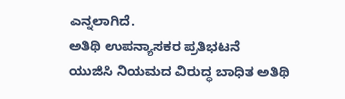ಎನ್ನಲಾಗಿದೆ.
ಅತಿಥಿ ಉಪನ್ಯಾಸಕರ ಪ್ರತಿಭಟನೆ
ಯುಜಿಸಿ ನಿಯಮದ ವಿರುದ್ಧ ಬಾಧಿತ ಅತಿಥಿ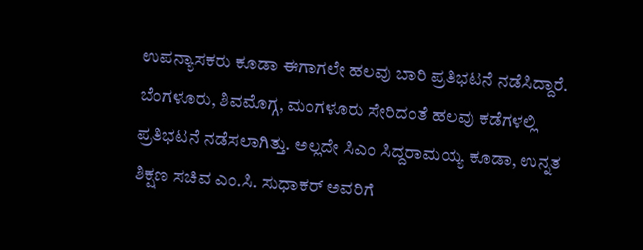ಉಪನ್ಯಾಸಕರು ಕೂಡಾ ಈಗಾಗಲೇ ಹಲವು ಬಾರಿ ಪ್ರತಿಭಟನೆ ನಡೆಸಿದ್ದಾರೆ. ಬೆಂಗಳೂರು, ಶಿವಮೊಗ್ಗ, ಮಂಗಳೂರು ಸೇರಿದಂತೆ ಹಲವು ಕಡೆಗಳಲ್ಲಿ ಪ್ರತಿಭಟನೆ ನಡೆಸಲಾಗಿತ್ತು. ಅಲ್ಲದೇ ಸಿಎಂ ಸಿದ್ದರಾಮಯ್ಯ ಕೂಡಾ, ಉನ್ನತ ಶಿಕ್ಷಣ ಸಚಿವ ಎಂ.ಸಿ. ಸುಧಾಕರ್ ಅವರಿಗೆ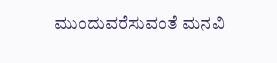ಮುಂದುವರೆಸುವಂತೆ ಮನವಿ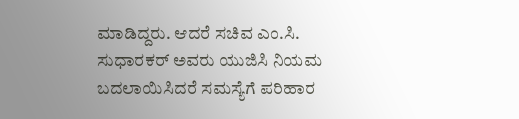ಮಾಡಿದ್ದರು. ಆದರೆ ಸಚಿವ ಎಂ.ಸಿ. ಸುಧಾರಕರ್ ಅವರು ಯುಜಿಸಿ ನಿಯಮ ಬದಲಾಯಿಸಿದರೆ ಸಮಸ್ಯೆಗೆ ಪರಿಹಾರ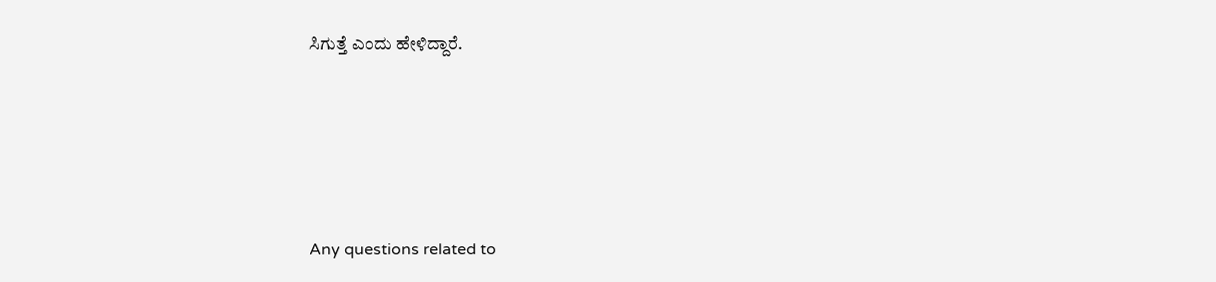ಸಿಗುತ್ತೆ ಎಂದು ಹೇಳಿದ್ದಾರೆ.






Any questions related to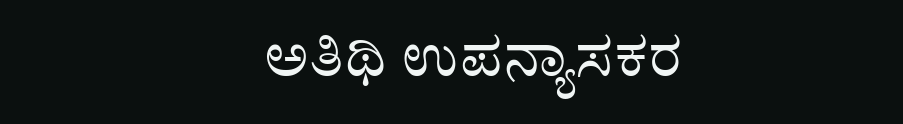ಅತಿಥಿ ಉಪನ್ಯಾಸಕರ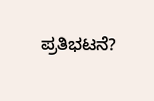ಪ್ರತಿಭಟನೆ?